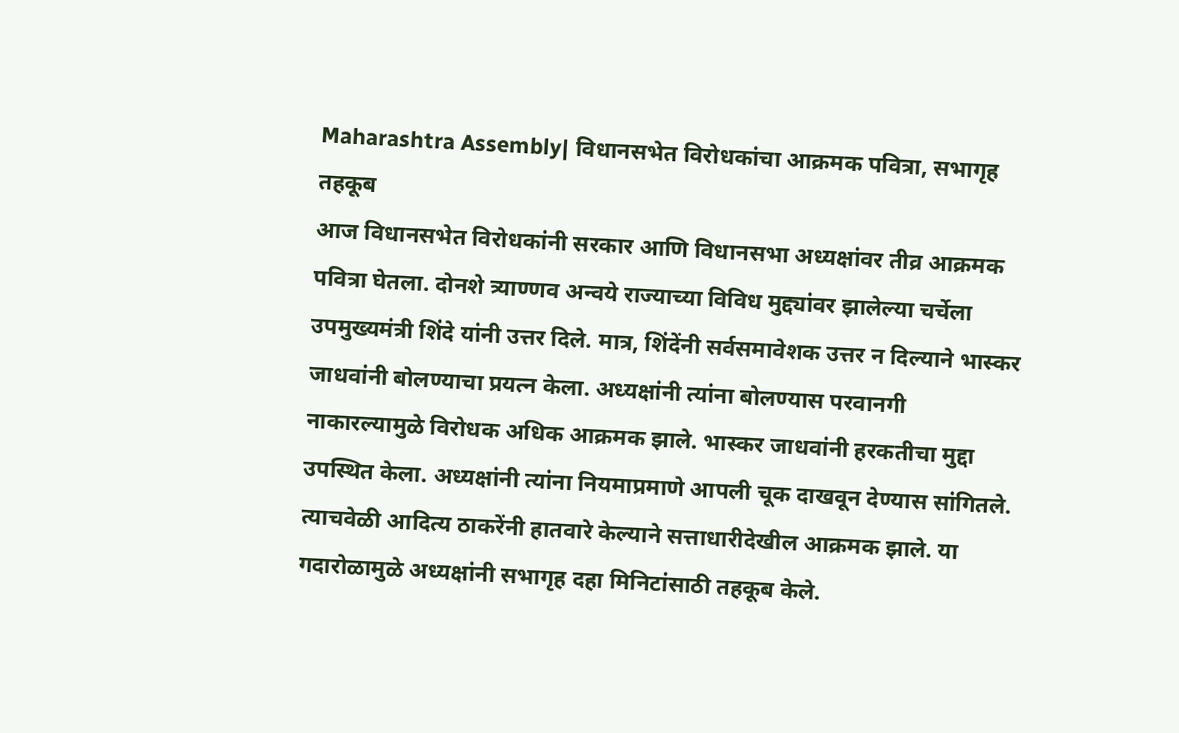Maharashtra Assembly| विधानसभेत विरोधकांचा आक्रमक पवित्रा, सभागृह तहकूब
आज विधानसभेत विरोधकांनी सरकार आणि विधानसभा अध्यक्षांवर तीव्र आक्रमक पवित्रा घेतला. दोनशे त्र्याण्णव अन्वये राज्याच्या विविध मुद्द्यांवर झालेल्या चर्चेला उपमुख्यमंत्री शिंदे यांनी उत्तर दिले. मात्र, शिंदेंनी सर्वसमावेशक उत्तर न दिल्याने भास्कर जाधवांनी बोलण्याचा प्रयत्न केला. अध्यक्षांनी त्यांना बोलण्यास परवानगी नाकारल्यामुळे विरोधक अधिक आक्रमक झाले. भास्कर जाधवांनी हरकतीचा मुद्दा उपस्थित केला. अध्यक्षांनी त्यांना नियमाप्रमाणे आपली चूक दाखवून देण्यास सांगितले. त्याचवेळी आदित्य ठाकरेंनी हातवारे केल्याने सत्ताधारीदेखील आक्रमक झाले. या गदारोळामुळे अध्यक्षांनी सभागृह दहा मिनिटांसाठी तहकूब केले.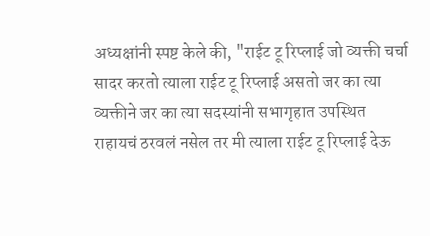अध्यक्षांनी स्पष्ट केले की, "राईट टू रिप्लाई जो व्यक्ती चर्चा सादर करतो त्याला राईट टू रिप्लाई असतो जर का त्या व्यक्तीने जर का त्या सदस्यांनी सभागृहात उपस्थित राहायचं ठरवलं नसेल तर मी त्याला राईट टू रिप्लाई देऊ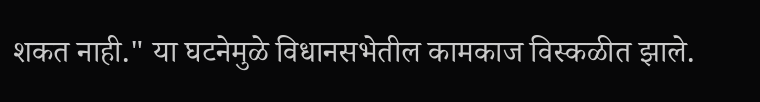शकत नाही." या घटनेमुळे विधानसभेतील कामकाज विस्कळीत झाले.